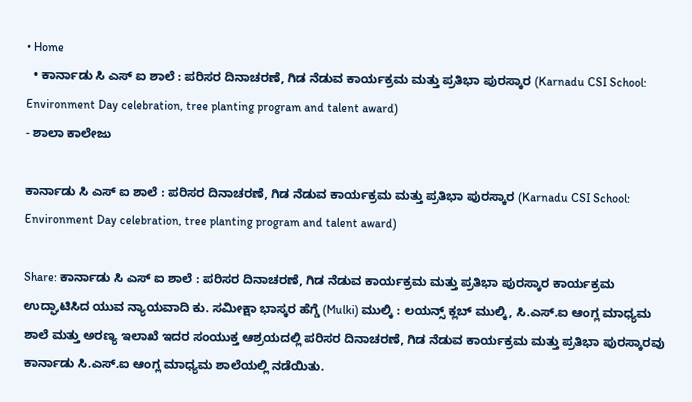• Home
  • ಕಾರ್ನಾಡು ಸಿ ಎಸ್ ಐ ಶಾಲೆ : ಪರಿಸರ ದಿನಾಚರಣೆ, ಗಿಡ ನೆಡುವ ಕಾರ್ಯಕ್ರಮ ಮತ್ತು ಪ್ರತಿಭಾ ಪುರಸ್ಕಾರ (Karnadu CSI School: Environment Day celebration, tree planting program and talent award)
- ಶಾಲಾ ಕಾಲೇಜು

ಕಾರ್ನಾಡು ಸಿ ಎಸ್ ಐ ಶಾಲೆ : ಪರಿಸರ ದಿನಾಚರಣೆ, ಗಿಡ ನೆಡುವ ಕಾರ್ಯಕ್ರಮ ಮತ್ತು ಪ್ರತಿಭಾ ಪುರಸ್ಕಾರ (Karnadu CSI School: Environment Day celebration, tree planting program and talent award)

Share: ಕಾರ್ನಾಡು ಸಿ ಎಸ್ ಐ ಶಾಲೆ : ಪರಿಸರ ದಿನಾಚರಣೆ, ಗಿಡ ನೆಡುವ ಕಾರ್ಯಕ್ರಮ ಮತ್ತು ಪ್ರತಿಭಾ ಪುರಸ್ಕಾರ ಕಾರ್ಯಕ್ರಮ ಉದ್ಘಾಟಿಸಿದ ಯುವ ನ್ಯಾಯವಾದಿ ಕು. ಸಮೀಕ್ಷಾ ಭಾಸ್ಕರ ಹೆಗ್ಡೆ (Mulki) ಮುಲ್ಕಿ : ಲಯನ್ಸ್ ಕ್ಲಬ್ ಮುಲ್ಕಿ, ಸಿ.ಎಸ್.ಐ ಆಂಗ್ಲ ಮಾಧ್ಯಮ ಶಾಲೆ ಮತ್ತು ಅರಣ್ಯ ಇಲಾಖೆ ಇದರ ಸಂಯುಕ್ತ ಆಶ್ರಯದಲ್ಲಿ ಪರಿಸರ ದಿನಾಚರಣೆ, ಗಿಡ ನೆಡುವ ಕಾರ್ಯಕ್ರಮ ಮತ್ತು ಪ್ರತಿಭಾ ಪುರಸ್ಕಾರವು ಕಾರ್ನಾಡು ಸಿ.ಎಸ್.ಐ ಆಂಗ್ಲ ಮಾಧ್ಯಮ ಶಾಲೆಯಲ್ಲಿ ನಡೆಯಿತು.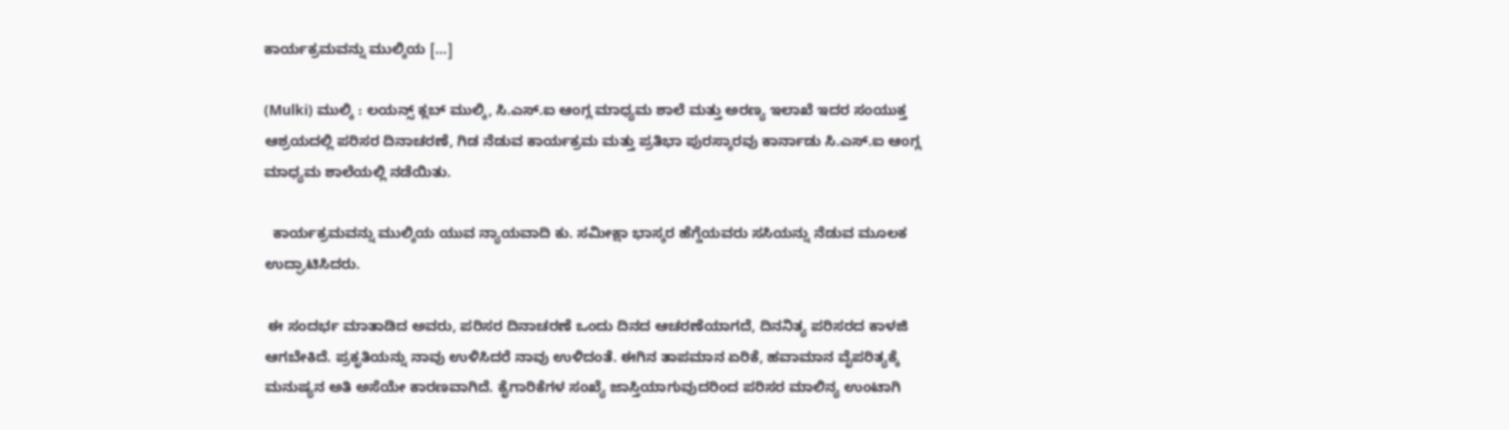ಕಾರ್ಯಕ್ರಮವನ್ನು ಮುಲ್ಕಿಯ […]

(Mulki) ಮುಲ್ಕಿ : ಲಯನ್ಸ್ ಕ್ಲಬ್ ಮುಲ್ಕಿ, ಸಿ.ಎಸ್.ಐ ಆಂಗ್ಲ ಮಾಧ್ಯಮ ಶಾಲೆ ಮತ್ತು ಅರಣ್ಯ ಇಲಾಖೆ ಇದರ ಸಂಯುಕ್ತ ಆಶ್ರಯದಲ್ಲಿ ಪರಿಸರ ದಿನಾಚರಣೆ, ಗಿಡ ನೆಡುವ ಕಾರ್ಯಕ್ರಮ ಮತ್ತು ಪ್ರತಿಭಾ ಪುರಸ್ಕಾರವು ಕಾರ್ನಾಡು ಸಿ.ಎಸ್.ಐ ಆಂಗ್ಲ ಮಾಧ್ಯಮ ಶಾಲೆಯಲ್ಲಿ ನಡೆಯಿತು.

  ಕಾರ್ಯಕ್ರಮವನ್ನು ಮುಲ್ಕಿಯ ಯುವ ನ್ಯಾಯವಾದಿ ಕು. ಸಮೀಕ್ಷಾ ಭಾಸ್ಕರ ಹೆಗ್ಡೆಯವರು ಸಸಿಯನ್ನು ನೆಡುವ ಮೂಲಕ ಉದ್ಘಾಟಿಸಿದರು.

 ಈ ಸಂದರ್ಭ ಮಾತಾಡಿದ ಅವರು, ಪರಿಸರ ದಿನಾಚರಣೆ ಒಂದು ದಿನದ ಆಚರಣೆಯಾಗದೆ, ದಿನನಿತ್ಯ ಪರಿಸರದ ಕಾಳಜಿ ಆಗಬೇಕಿದೆ. ಪ್ರಕೃತಿಯನ್ನು ನಾವು ಉಳಿಸಿದರೆ ನಾವು ಉಳಿದಂತೆ. ಈಗಿನ ತಾಪಮಾನ ಏರಿಕೆ, ಹವಾಮಾನ ವೈಪರಿತ್ಯಕ್ಕೆ ಮನುಷ್ಯನ ಅತಿ ಅಸೆಯೇ ಕಾರಣವಾಗಿದೆ. ಕೈಗಾರಿಕೆಗಳ ಸಂಖ್ಯೆ ಜಾಸ್ತಿಯಾಗುವುದರಿಂದ ಪರಿಸರ ಮಾಲಿನ್ಯ ಉಂಟಾಗಿ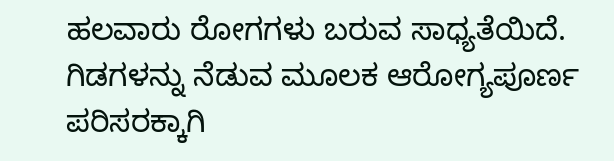ಹಲವಾರು ರೋಗಗಳು ಬರುವ ಸಾಧ್ಯತೆಯಿದೆ. ಗಿಡಗಳನ್ನು ನೆಡುವ ಮೂಲಕ ಆರೋಗ್ಯಪೂರ್ಣ ಪರಿಸರಕ್ಕಾಗಿ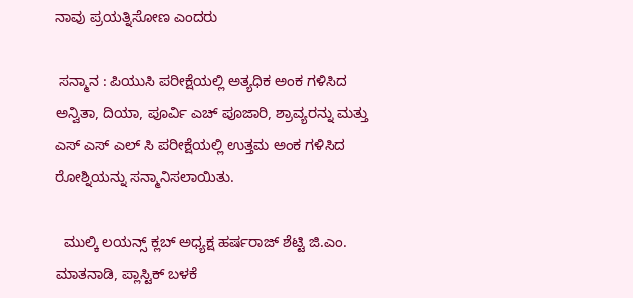ನಾವು ಪ್ರಯತ್ನಿಸೋಣ ಎಂದರು

 ಸನ್ಮಾನ : ಪಿಯುಸಿ ಪರೀಕ್ಷೆಯಲ್ಲಿ ಅತ್ಯಧಿಕ ಅಂಕ ಗಳಿಸಿದ ಅನ್ವಿತಾ, ದಿಯಾ, ಪೂರ್ವಿ ಎಚ್ ಪೂಜಾರಿ, ಶ್ರಾವ್ಯರನ್ನು ಮತ್ತು  ಎಸ್ ಎಸ್ ಎಲ್ ಸಿ ಪರೀಕ್ಷೆಯಲ್ಲಿ ಉತ್ತಮ ಅಂಕ ಗಳಿಸಿದ ರೋಶ್ನಿಯನ್ನು ಸನ್ಮಾನಿಸಲಾಯಿತು.

  ಮುಲ್ಕಿ ಲಯನ್ಸ್ ಕ್ಲಬ್ ಅಧ್ಯಕ್ಷ ಹರ್ಷರಾಜ್ ಶೆಟ್ಟಿ ಜಿ.ಎಂ. ಮಾತನಾಡಿ, ಪ್ಲಾಸ್ಟಿಕ್ ಬಳಕೆ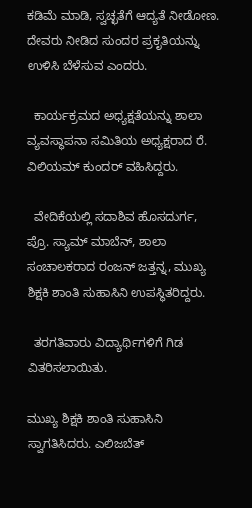ಕಡಿಮೆ ಮಾಡಿ, ಸ್ವಚ್ಛತೆಗೆ ಆದ್ಯತೆ ನೀಡೋಣ. ದೇವರು ನೀಡಿದ ಸುಂದರ ಪ್ರಕೃತಿಯನ್ನು ಉಳಿಸಿ ಬೆಳೆಸುವ ಎಂದರು.

  ಕಾರ್ಯಕ್ರಮದ ಅಧ್ಯಕ್ಷತೆಯನ್ನು ಶಾಲಾ ವ್ಯವಸ್ಥಾಪನಾ ಸಮಿತಿಯ ಅಧ್ಯಕ್ಷರಾದ ರೆ. ವಿಲಿಯಮ್ ಕುಂದರ್ ವಹಿಸಿದ್ದರು.

  ವೇದಿಕೆಯಲ್ಲಿ ಸದಾಶಿವ ಹೊಸದುರ್ಗ, ಪ್ರೊ. ಸ್ಯಾಮ್ ಮಾಬೆನ್, ಶಾಲಾ ಸಂಚಾಲಕರಾದ ರಂಜನ್ ಜತ್ತನ್ನ, ಮುಖ್ಯ ಶಿಕ್ಷಕಿ ಶಾಂತಿ ಸುಹಾಸಿನಿ ಉಪಸ್ಥಿತರಿದ್ದರು.

  ತರಗತಿವಾರು ವಿದ್ಯಾರ್ಥಿಗಳಿಗೆ ಗಿಡ ವಿತರಿಸಲಾಯಿತು.

ಮುಖ್ಯ ಶಿಕ್ಷಕಿ ಶಾಂತಿ ಸುಹಾಸಿನಿ ಸ್ವಾಗತಿಸಿದರು. ಎಲಿಜಬೆತ್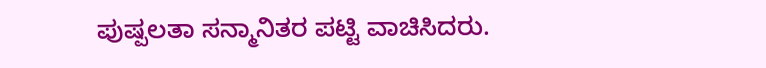ಪುಷ್ಪಲತಾ ಸನ್ಮಾನಿತರ ಪಟ್ಟಿ ವಾಚಿಸಿದರು.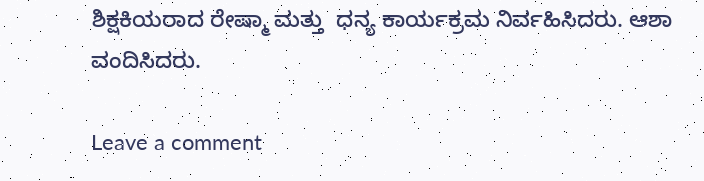ಶಿಕ್ಷಕಿಯರಾದ ರೇಷ್ಮಾ ಮತ್ತು  ಧನ್ಯ ಕಾರ್ಯಕ್ರಮ ನಿರ್ವಹಿಸಿದರು. ಆಶಾ ವಂದಿಸಿದರು.

Leave a comment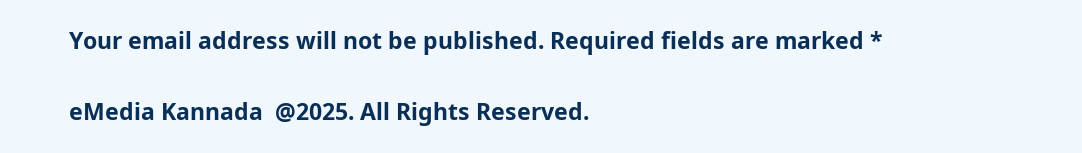Your email address will not be published. Required fields are marked *

eMedia Kannada  @2025. All Rights Reserved.